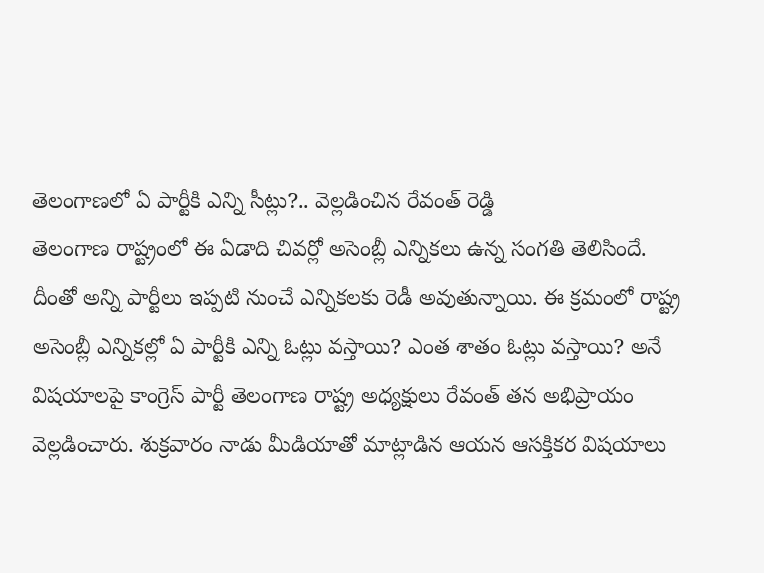తెలంగాణలో ఏ పార్టీకి ఎన్ని సీట్లు?.. వెల్లడించిన రేవంత్ రెడ్డి
తెలంగాణ రాష్ట్రంలో ఈ ఏడాది చివర్లో అసెంబ్లీ ఎన్నికలు ఉన్న సంగతి తెలిసిందే. దీంతో అన్ని పార్టీలు ఇప్పటి నుంచే ఎన్నికలకు రెడీ అవుతున్నాయి. ఈ క్రమంలో రాష్ట్ర అసెంబ్లీ ఎన్నికల్లో ఏ పార్టీకి ఎన్ని ఓట్లు వస్తాయి? ఎంత శాతం ఓట్లు వస్తాయి? అనే విషయాలపై కాంగ్రెస్ పార్టీ తెలంగాణ రాష్ట్ర అధ్యక్షులు రేవంత్ తన అభిప్రాయం వెల్లడించారు. శుక్రవారం నాడు మీడియాతో మాట్లాడిన ఆయన ఆసక్తికర విషయాలు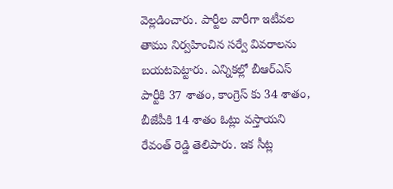వెల్లడించారు. పార్టీల వారీగా ఇటీవల తాము నిర్వహించిన సర్వే వివరాలను బయటపెట్టారు. ఎన్నికల్లో బీఆర్ఎస్ పార్టీకి 37 శాతం, కాంగ్రెస్ కు 34 శాతం, బీజేపీకి 14 శాతం ఓట్లు వస్తాయని రేవంత్ రెడ్డి తెలిపారు. ఇక సీట్ల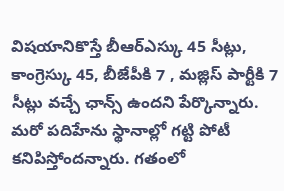విషయానికొస్తే బీఆర్ఎస్కు 45 సీట్లు, కాంగ్రెస్కు 45, బీజేపీకి 7 , మజ్లిస్ పార్టీకి 7 సీట్లు వచ్చే ఛాన్స్ ఉందని పేర్కొన్నారు. మరో పదిహేను స్థానాల్లో గట్టి పోటీ కనిపిస్తోందన్నారు. గతంలో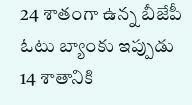24 శాతంగా ఉన్న బీజేపీ ఓటు బ్యాంకు ఇప్పుడు 14 శాతానికి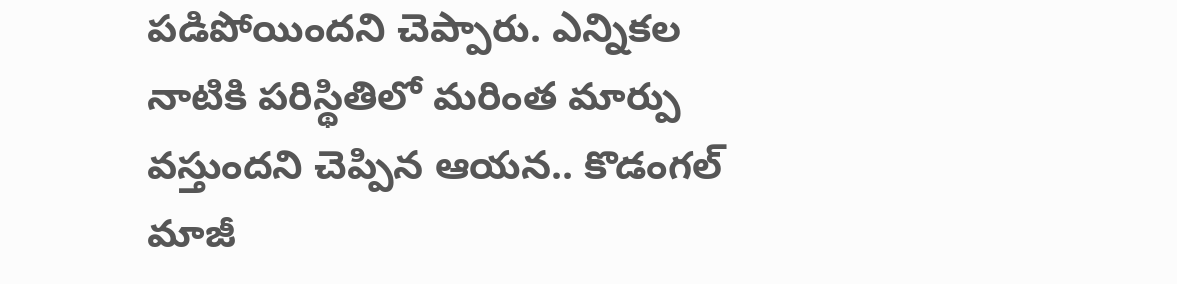పడిపోయిందని చెప్పారు. ఎన్నికల నాటికి పరిస్థితిలో మరింత మార్పు వస్తుందని చెప్పిన ఆయన.. కొడంగల్ మాజీ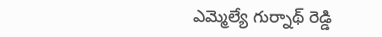ఎమ్మెల్యే గుర్నాథ్ రెడ్డి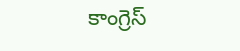కాంగ్రెస్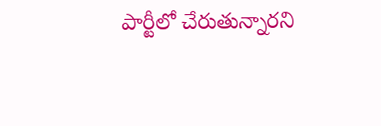పార్టీలో చేరుతున్నారని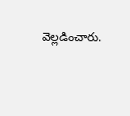వెల్లడించారు.